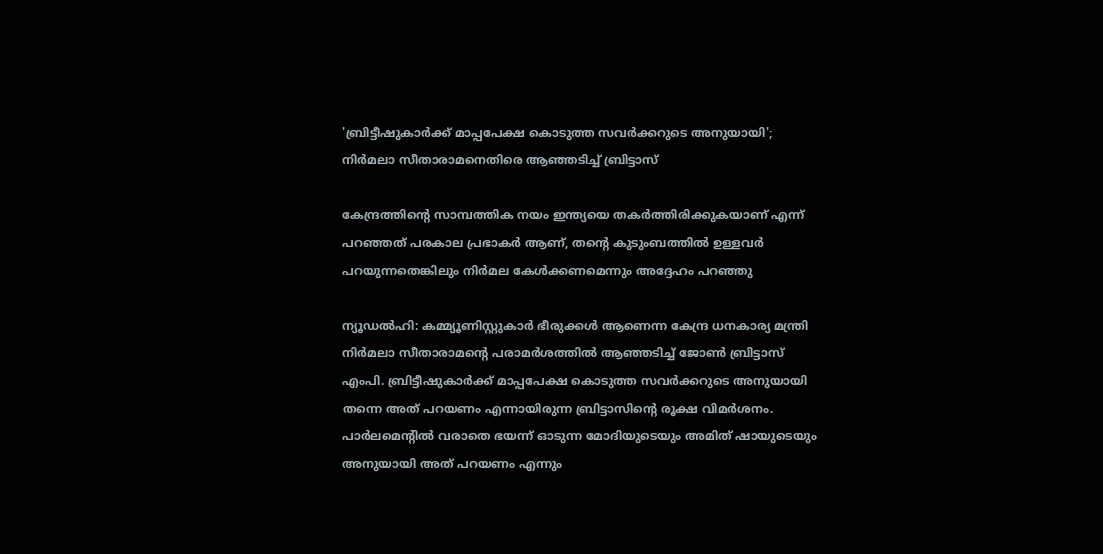'ബ്രിട്ടീഷുകാര്‍ക്ക് മാപ്പപേക്ഷ കൊടുത്ത സവര്‍ക്കറുടെ അനുയായി'; നിര്‍മലാ സീതാരാമനെതിരെ ആഞ്ഞടിച്ച് ബ്രിട്ടാസ്

കേന്ദ്രത്തിന്റെ സാമ്പത്തിക നയം ഇന്ത്യയെ തകര്‍ത്തിരിക്കുകയാണ് എന്ന് പറഞ്ഞത് പരകാല പ്രഭാകര്‍ ആണ്, തന്റെ കുടുംബത്തില്‍ ഉള്ളവര്‍ പറയുന്നതെങ്കിലും നിര്‍മല കേള്‍ക്കണമെന്നും അദ്ദേഹം പറഞ്ഞു

ന്യൂഡല്‍ഹി: കമ്മ്യൂണിസ്റ്റുകാര്‍ ഭീരുക്കള്‍ ആണെന്ന കേന്ദ്ര ധനകാര്യ മന്ത്രി നിര്‍മലാ സീതാരാമന്റെ പരാമര്‍ശത്തില്‍ ആഞ്ഞടിച്ച് ജോണ്‍ ബ്രിട്ടാസ് എംപി. ബ്രിട്ടീഷുകാര്‍ക്ക് മാപ്പപേക്ഷ കൊടുത്ത സവര്‍ക്കറുടെ അനുയായി തന്നെ അത് പറയണം എന്നായിരുന്ന ബ്രിട്ടാസിന്റെ രൂക്ഷ വിമര്‍ശനം. പാര്‍ലമെന്റില്‍ വരാതെ ഭയന്ന് ഓടുന്ന മോദിയുടെയും അമിത് ഷായുടെയും അനുയായി അത് പറയണം എന്നും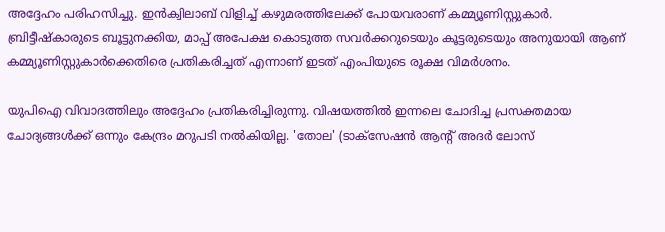അദ്ദേഹം പരിഹസിച്ചു. ഇന്‍ക്വിലാബ് വിളിച്ച് കഴുമരത്തിലേക്ക് പോയവരാണ് കമ്മ്യൂണിസ്റ്റുകാര്‍. ബ്രിട്ടീഷ്‌കാരുടെ ബൂട്ടുനക്കിയ, മാപ്പ് അപേക്ഷ കൊടുത്ത സവര്‍ക്കറുടെയും കൂട്ടരുടെയും അനുയായി ആണ് കമ്മ്യൂണിസ്റ്റുകാര്‍ക്കെതിരെ പ്രതികരിച്ചത് എന്നാണ് ഇടത് എംപിയുടെ രൂക്ഷ വിമര്‍ശനം.

യുപിഐ വിവാദത്തിലും അദ്ദേഹം പ്രതികരിച്ചിരുന്നു. വിഷയത്തില്‍ ഇന്നലെ ചോദിച്ച പ്രസക്തമായ ചോദ്യങ്ങള്‍ക്ക് ഒന്നും കേന്ദ്രം മറുപടി നല്‍കിയില്ല. 'തോല' (ടാക്‌സേഷന്‍ ആന്റ് അദര്‍ ലോസ്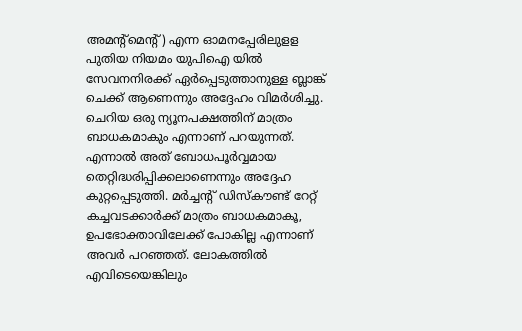അമന്റ്‌മെന്റ്) എന്ന ഓമനപ്പേരിലുളള പുതിയ നിയമം യുപിഐ യില്‍ സേവനനിരക്ക് ഏര്‍പ്പെടുത്താനുള്ള ബ്ലാങ്ക് ചെക്ക് ആണെന്നും അദ്ദേഹം വിമര്‍ശിച്ചു. ചെറിയ ഒരു ന്യൂനപക്ഷത്തിന് മാത്രം ബാധകമാകും എന്നാണ് പറയുന്നത്. എന്നാല്‍ അത് ബോധപൂര്‍വ്വമായ തെറ്റിദ്ധരിപ്പിക്കലാണെന്നും അദ്ദേഹ കുറ്റപ്പെടുത്തി. മര്‍ച്ചന്റ് ഡിസ്‌കൗണ്ട് റേറ്റ് കച്ചവടക്കാര്‍ക്ക് മാത്രം ബാധകമാകൂ, ഉപഭോക്താവിലേക്ക് പോകില്ല എന്നാണ് അവര്‍ പറഞ്ഞത്. ലോകത്തില്‍ എവിടെയെങ്കിലും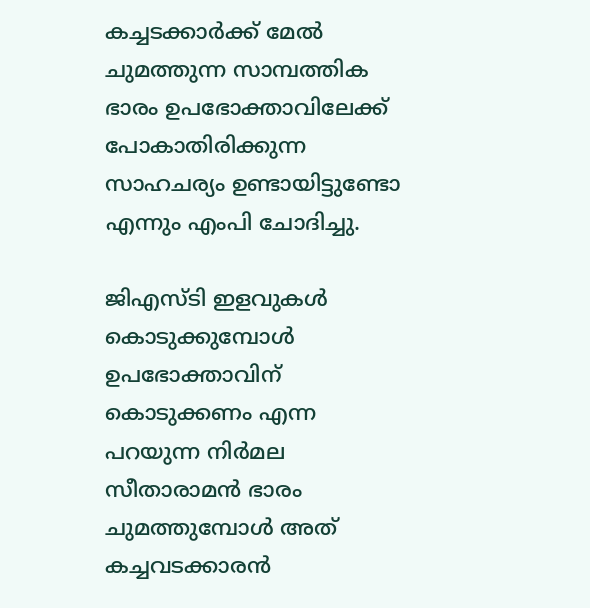കച്ചടക്കാര്‍ക്ക് മേല്‍ ചുമത്തുന്ന സാമ്പത്തിക ഭാരം ഉപഭോക്താവിലേക്ക് പോകാതിരിക്കുന്ന സാഹചര്യം ഉണ്ടായിട്ടുണ്ടോ എന്നും എംപി ചോദിച്ചു.

ജിഎസ്ടി ഇളവുകള്‍ കൊടുക്കുമ്പോള്‍ ഉപഭോക്താവിന് കൊടുക്കണം എന്ന പറയുന്ന നിര്‍മല സീതാരാമന്‍ ഭാരം ചുമത്തുമ്പോള്‍ അത് കച്ചവടക്കാരന്‍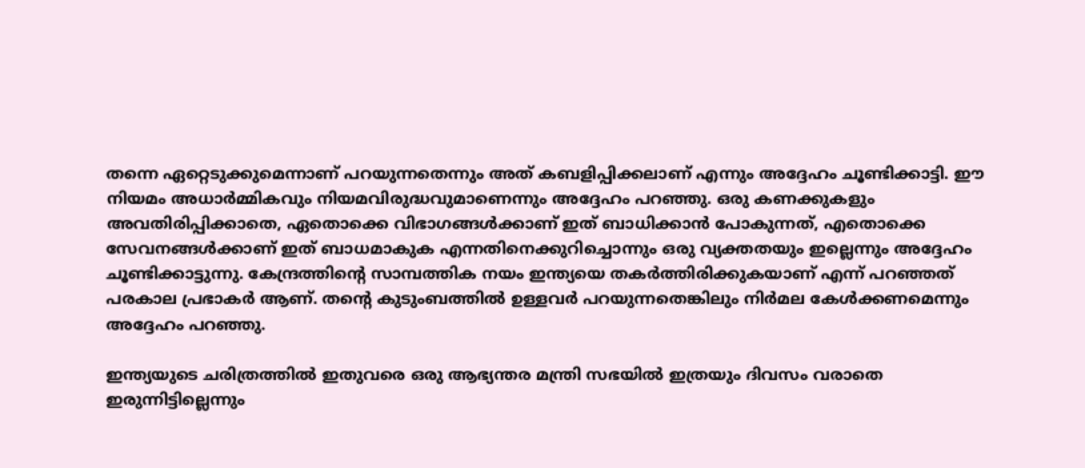തന്നെ ഏറ്റെടുക്കുമെന്നാണ് പറയുന്നതെന്നും അത് കബളിപ്പിക്കലാണ് എന്നും അദ്ദേഹം ചൂണ്ടിക്കാട്ടി. ഈ നിയമം അധാര്‍മ്മികവും നിയമവിരുദ്ധവുമാണെന്നും അദ്ദേഹം പറഞ്ഞു. ഒരു കണക്കുകളും അവതിരിപ്പിക്കാതെ, ഏതൊക്കെ വിഭാഗങ്ങള്‍ക്കാണ് ഇത് ബാധിക്കാന്‍ പോകുന്നത്, എതൊക്കെ സേവനങ്ങള്‍ക്കാണ് ഇത് ബാധമാകുക എന്നതിനെക്കുറിച്ചൊന്നും ഒരു വ്യക്തതയും ഇല്ലെന്നും അദ്ദേഹം ചൂണ്ടിക്കാട്ടുന്നു. കേന്ദ്രത്തിന്റെ സാമ്പത്തിക നയം ഇന്ത്യയെ തകര്‍ത്തിരിക്കുകയാണ് എന്ന് പറഞ്ഞത് പരകാല പ്രഭാകര്‍ ആണ്. തന്റെ കുടുംബത്തില്‍ ഉള്ളവര്‍ പറയുന്നതെങ്കിലും നിര്‍മല കേള്‍ക്കണമെന്നും അദ്ദേഹം പറഞ്ഞു.

ഇന്ത്യയുടെ ചരിത്രത്തില്‍ ഇതുവരെ ഒരു ആഭ്യന്തര മന്ത്രി സഭയില്‍ ഇത്രയും ദിവസം വരാതെ ഇരുന്നിട്ടില്ലെന്നും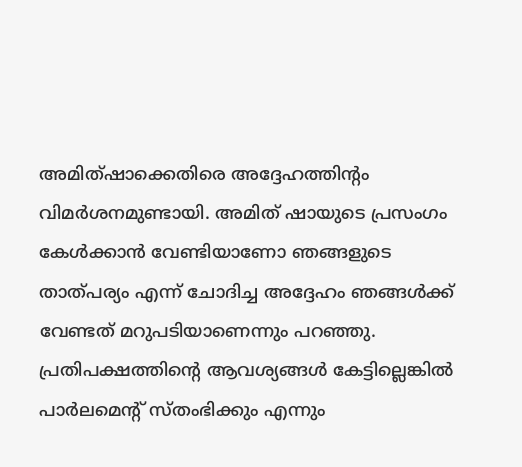അമിത്ഷാക്കെതിരെ അദ്ദേഹത്തിന്റം വിമര്‍ശനമുണ്ടായി. അമിത് ഷായുടെ പ്രസംഗം കേള്‍ക്കാന്‍ വേണ്ടിയാണോ ഞങ്ങളുടെ താത്പര്യം എന്ന് ചോദിച്ച അദ്ദേഹം ഞങ്ങള്‍ക്ക് വേണ്ടത് മറുപടിയാണെന്നും പറഞ്ഞു. പ്രതിപക്ഷത്തിന്റെ ആവശ്യങ്ങള്‍ കേട്ടില്ലെങ്കില്‍ പാര്‍ലമെന്റ് സ്തംഭിക്കും എന്നും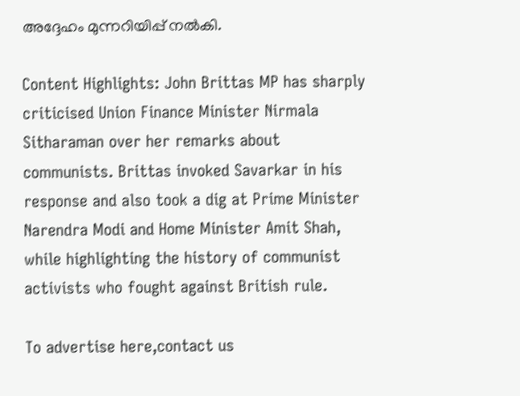അദ്ദേഹം മുന്നറിയിപ്പ് നല്‍കി.

Content Highlights: John Brittas MP has sharply criticised Union Finance Minister Nirmala Sitharaman over her remarks about communists. Brittas invoked Savarkar in his response and also took a dig at Prime Minister Narendra Modi and Home Minister Amit Shah, while highlighting the history of communist activists who fought against British rule.

To advertise here,contact us